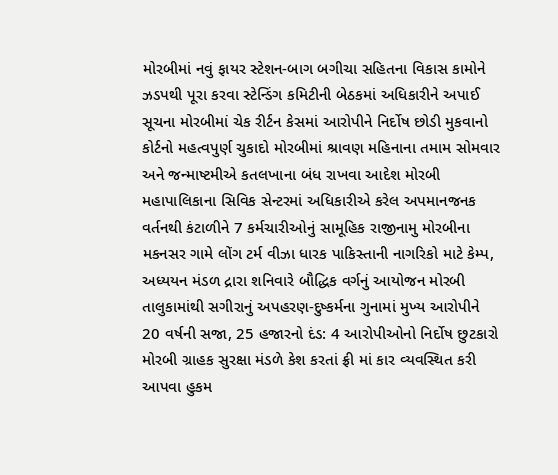મોરબીમાં નવું ફાયર સ્ટેશન-બાગ બગીચા સહિતના વિકાસ કામોને ઝડપથી પૂરા કરવા સ્ટેન્ડિંગ કમિટીની બેઠકમાં અધિકારીને અપાઈ સૂચના મોરબીમાં ચેક રીર્ટન કેસમાં આરોપીને નિર્દોષ છોડી મુકવાનો કોર્ટનો મહત્વપુર્ણ ચુકાદો મોરબીમાં શ્રાવણ મહિનાના તમામ સોમવાર અને જન્માષ્ટમીએ કતલખાના બંધ રાખવા આદેશ મોરબી મહાપાલિકાના સિવિક સેન્ટરમાં અધિકારીએ કરેલ અપમાનજનક વર્તનથી કંટાળીને 7 કર્મચારીઓનું સામૂહિક રાજીનામુ મોરબીના મકનસર ગામે લોંગ ટર્મ વીઝા ધારક પાકિસ્તાની નાગરિકો માટે કેમ્પ, અધ્યયન મંડળ દ્રારા શનિવારે બૌદ્ધિક વર્ગનું આયોજન મોરબી તાલુકામાંથી સગીરાનું અપહરણ-દુષ્કર્મના ગુનામાં મુખ્ય આરોપીને 20 વર્ષની સજા, 25 હજારનો દંડ: 4 આરોપીઓનો નિર્દોષ છુટકારો મોરબી ગ્રાહક સુરક્ષા મંડળે કેશ કરતાં ફ્રી માં કાર વ્યવસ્થિત કરી આપવા હુકમ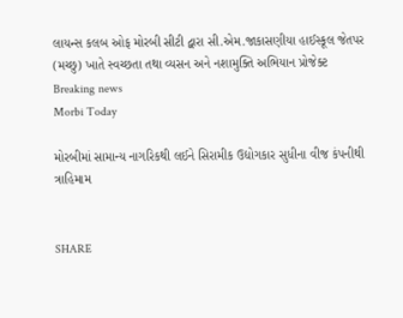લાયન્સ કલબ ઓફ મોરબી સીટી દ્વારા સી.એમ.જાકાસણીયા હાઈસ્કૂલ જેતપર (મચ્છુ) ખાતે સ્વચ્છતા તથા વ્યસન અને નશામુક્તિ અભિયાન પ્રોજેક્ટ
Breaking news
Morbi Today

મોરબીમાં સામાન્ય નાગરિકથી લઈને સિરામીક ઉદ્યોગકાર સુધીના વીજ કંપનીથી ત્રાહિમામ


SHARE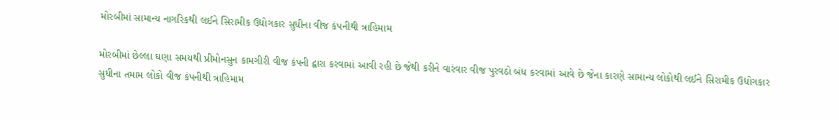મોરબીમાં સામાન્ય નાગરિકથી લઈને સિરામીક ઉદ્યોગકાર સુધીના વીજ કંપનીથી ત્રાહિમામ

મોરબીમાં છેલ્લા ઘણા સમયથી પ્રીમોનસુન કામગીરી વીજ કંપની દ્વારા કરવામાં આવી રહી છે જેથી કરીને વારંવાર વીજ પુરવઠો બંધ કરવામાં આવે છે જેના કારણે સામાન્ય લોકોથી લઈને સિરામીક ઉદ્યોગકાર સુધીના તમામ લોકો વીજ કંપનીથી ત્રાહિમામ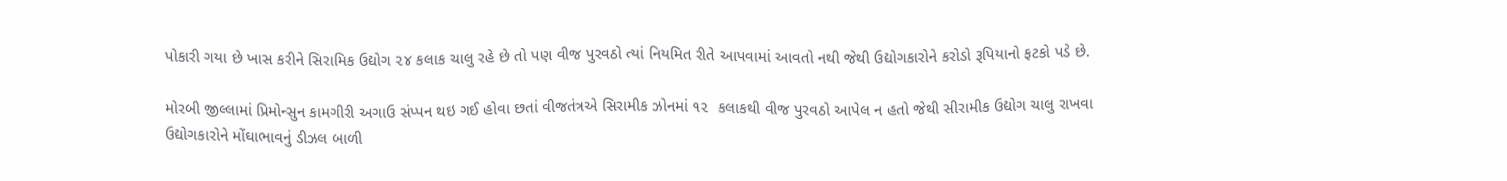પોકારી ગયા છે ખાસ કરીને સિરામિક ઉદ્યોગ ૨૪ કલાક ચાલુ રહે છે તો પણ વીજ પુરવઠો ત્યાં નિયમિત રીતે આપવામાં આવતો નથી જેથી ઉદ્યોગકારોને કરોડો રૂપિયાનો ફટકો પડે છે.

મોરબી જીલ્લામાં પ્રિમોન્સુન કામગીરી અગાઉ સંપ્પન થઇ ગઈ હોવા છતાં વીજતંત્રએ સિરામીક ઝોનમાં ૧૨  કલાકથી વીજ પુરવઠો આપેલ ન હતો જેથી સીરામીક ઉદ્યોગ ચાલુ રાખવા ઉદ્યોગકારોને મોંઘાભાવનું ડીઝલ બાળી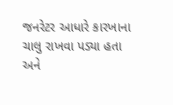જનરેટર આધારે કારખાના ચાલુ રાખવા પડ્યા હતા અને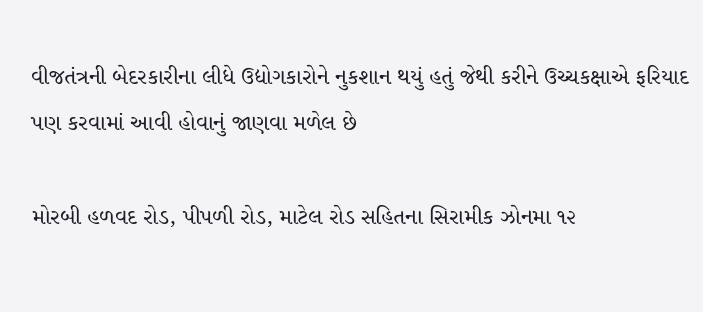વીજતંત્રની બેદરકારીના લીધે ઉદ્યોગકારોને નુકશાન થયું હતું જેથી કરીને ઉચ્ચકક્ષાએ ફરિયાદ પણ કરવામાં આવી હોવાનું જાણવા મળેલ છે

મોરબી હળવદ રોડ, પીપળી રોડ, માટેલ રોડ સહિતના સિરામીક ઝોનમા ૧૨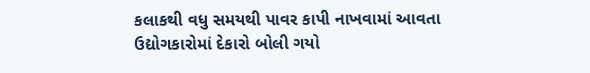કલાકથી વધુ સમયથી પાવર કાપી નાખવામાં આવતા ઉદ્યોગકારોમાં દેકારો બોલી ગયો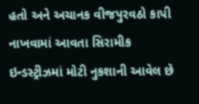હતો અને અચાનક વીજપુરવઠો કાપી નાખવામાં આવતા સિરામીક ઇન્ડસ્ટ્રીઝમાં મોટી નુકશાની આવેલ છે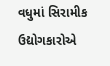વધુમાં સિરામીક ઉદ્યોગકારોએ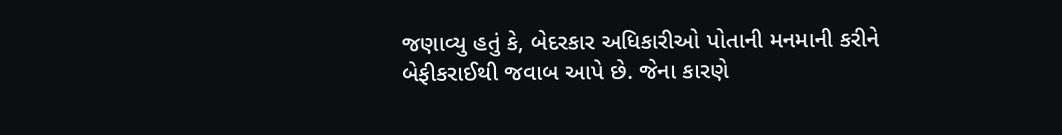જણાવ્યુ હતું કે, બેદરકાર અધિકારીઓ પોતાની મનમાની કરીને બેફીકરાઈથી જવાબ આપે છે. જેના કારણે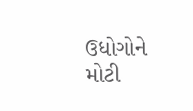ઉધોગોને મોટી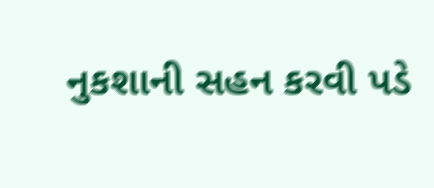નુકશાની સહન કરવી પડે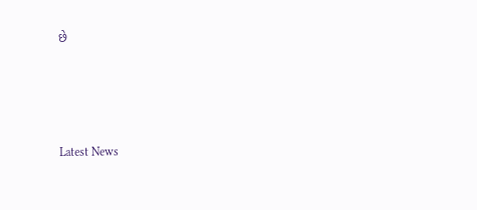છે






Latest News